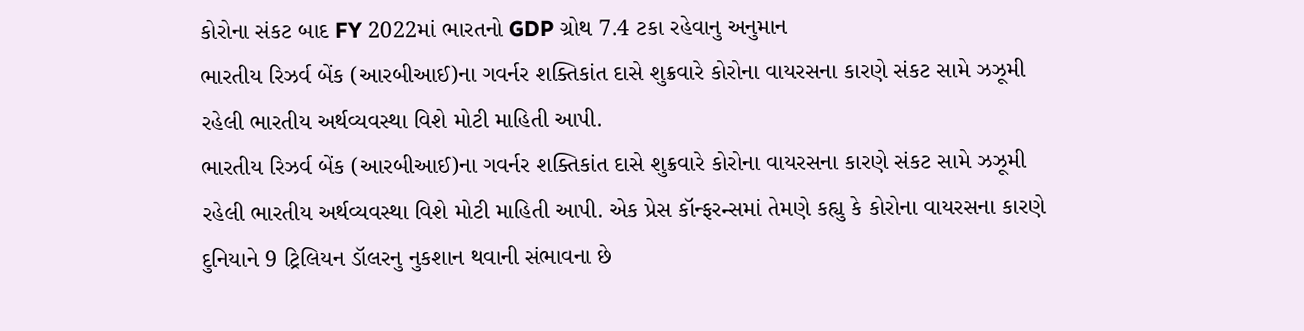કોરોના સંકટ બાદ FY 2022માં ભારતનો GDP ગ્રોથ 7.4 ટકા રહેવાનુ અનુમાન
ભારતીય રિઝર્વ બેંક (આરબીઆઈ)ના ગવર્નર શક્તિકાંત દાસે શુક્રવારે કોરોના વાયરસના કારણે સંકટ સામે ઝઝૂમી રહેલી ભારતીય અર્થવ્યવસ્થા વિશે મોટી માહિતી આપી.
ભારતીય રિઝર્વ બેંક (આરબીઆઈ)ના ગવર્નર શક્તિકાંત દાસે શુક્રવારે કોરોના વાયરસના કારણે સંકટ સામે ઝઝૂમી રહેલી ભારતીય અર્થવ્યવસ્થા વિશે મોટી માહિતી આપી. એક પ્રેસ કૉન્ફરન્સમાં તેમણે કહ્યુ કે કોરોના વાયરસના કારણે દુનિયાને 9 ટ્રિલિયન ડૉલરનુ નુકશાન થવાની સંભાવના છે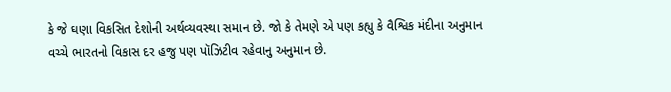કે જે ઘણા વિકસિત દેશોની અર્થવ્યવસ્થા સમાન છે. જો કે તેમણે એ પણ કહ્યુ કે વૈશ્વિક મંદીના અનુમાન વચ્ચે ભારતનો વિકાસ દર હજુ પણ પૉઝિટીવ રહેવાનુ અનુમાન છે.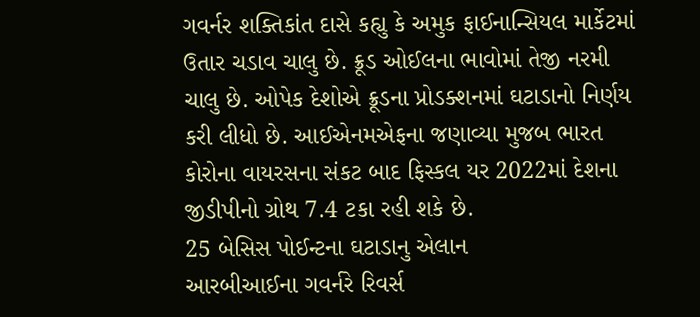ગવર્નર શક્તિકાંત દાસે કહ્યુ કે અમુક ફાઈનાન્સિયલ માર્કેટમાં ઉતાર ચડાવ ચાલુ છે. ક્રૂડ ઓઈલના ભાવોમાં તેજી નરમી ચાલુ છે. ઓપેક દેશોએ ક્રૂડના પ્રોડક્શનમાં ઘટાડાનો નિર્ણય કરી લીધો છે. આઈએનમએફના જણાવ્યા મુજબ ભારત કોરોના વાયરસના સંકટ બાદ ફિસ્કલ યર 2022માં દેશના જીડીપીનો ગ્રોથ 7.4 ટકા રહી શકે છે.
25 બેસિસ પોઈન્ટના ઘટાડાનુ એલાન
આરબીઆઈના ગવર્નરે રિવર્સ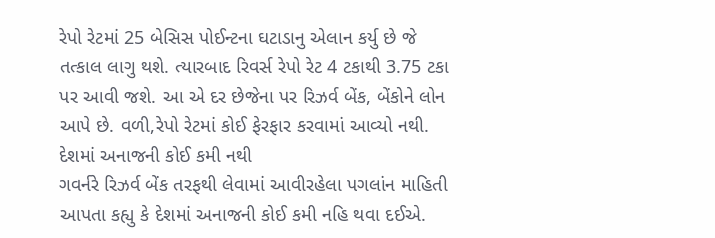રેપો રેટમાં 25 બેસિસ પોઈન્ટના ઘટાડાનુ એલાન કર્યુ છે જે તત્કાલ લાગુ થશે. ત્યારબાદ રિવર્સ રેપો રેટ 4 ટકાથી 3.75 ટકા પર આવી જશે. આ એ દર છેજેના પર રિઝર્વ બેંક, બેંકોને લોન આપે છે. વળી,રેપો રેટમાં કોઈ ફેરફાર કરવામાં આવ્યો નથી.
દેશમાં અનાજની કોઈ કમી નથી
ગવર્નરે રિઝર્વ બેંક તરફથી લેવામાં આવીરહેલા પગલાંન માહિતી આપતા કહ્યુ કે દેશમાં અનાજની કોઈ કમી નહિ થવા દઈએ.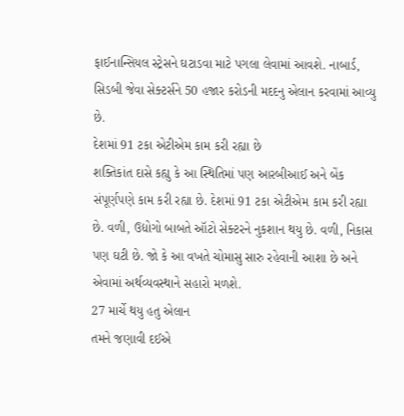ફાઈનાન્સિયલ સ્ટ્રેસને ઘટાડવા માટે પગલા લેવામાં આવશે. નાબાર્ડ, સિડબી જેવા સેક્ટર્સને 50 હજાર કરોડની મદદનુ એલાન કરવામાં આવ્યુ છે.
દેશમાં 91 ટકા એટીએમ કામ કરી રહ્યા છે
શક્તિકાંત દાસે કહ્યુ કે આ સ્થિતિમાં પણ આરબીઆઈ અને બેંક સંપૂર્ણપણે કામ કરી રહ્યા છે. દેશમાં 91 ટકા એટીએમ કામ કરી રહ્યા છે. વળી, ઉદ્યોગો બાબતે ઑટો સેક્ટરને નુકશાન થયુ છે. વળી, નિકાસ પણ ઘટી છે. જો કે આ વખતે ચોમાસુ સારુ રહેવાની આશા છે અને એવામાં અર્થવ્યવસ્થાને સહારો મળશે.
27 માર્ચે થયુ હતુ એલાન
તમને જણાવી દઈએ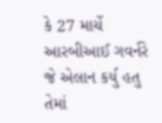કે 27 માર્ચે આરબીઆઈ ગવર્નરે જે એલાન કર્યુ હતુ તેમાં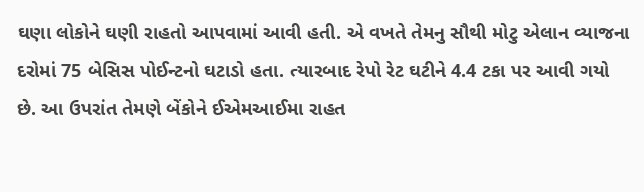ઘણા લોકોને ઘણી રાહતો આપવામાં આવી હતી. એ વખતે તેમનુ સૌથી મોટુ એલાન વ્યાજના દરોમાં 75 બેસિસ પોઈન્ટનો ઘટાડો હતા. ત્યારબાદ રેપો રેટ ઘટીને 4.4 ટકા પર આવી ગયો છે. આ ઉપરાંત તેમણે બેંકોને ઈએમઆઈમા રાહત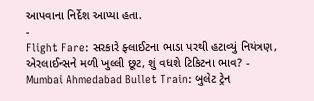આપવાના નિર્દેશ આપ્યા હતા.
-
Flight Fare: સરકારે ફ્લાઈટના ભાડા પરથી હટાવ્યું નિયંત્રણ, એરલાઈન્સને મળી ખુલ્લી છૂટ, શું વધશે ટિકિટના ભાવ? -
Mumbai Ahmedabad Bullet Train: બુલેટ ટ્રેન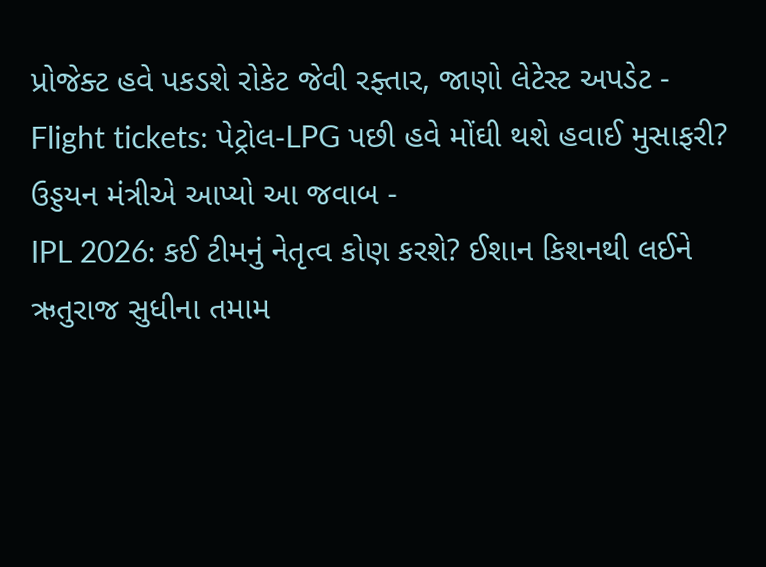પ્રોજેક્ટ હવે પકડશે રોકેટ જેવી રફ્તાર, જાણો લેટેસ્ટ અપડેટ -
Flight tickets: પેટ્રોલ-LPG પછી હવે મોંઘી થશે હવાઈ મુસાફરી? ઉડ્ડયન મંત્રીએ આપ્યો આ જવાબ -
IPL 2026: કઈ ટીમનું નેતૃત્વ કોણ કરશે? ઈશાન કિશનથી લઈને ઋતુરાજ સુધીના તમામ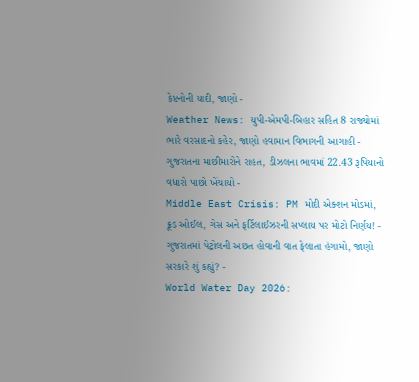કેપ્ટનોની યાદી, જાણો -
Weather News: યુપી-એમપી-બિહાર સહિત 8 રાજ્યોમાં ભારે વરસાદનો કહેર, જાણો હવામાન વિભાગની આગાહી -
ગુજરાતના માછીમારોને રાહત, ડીઝલના ભાવમાં 22.43 રૂપિયાનો વધારો પાછો ખેંચાયો -
Middle East Crisis: PM મોદી એક્શન મોડમાં, ક્રૂડ ઓઈલ, ગેસ અને ફર્ટિલાઈઝરની સપ્લાય પર મોટો નિર્ણય! -
ગુજરાતમાં પેટ્રોલની અછત હોવાની વાત ફેલાતા હંગામો, જાણો સરકારે શું કહ્યું? -
World Water Day 2026: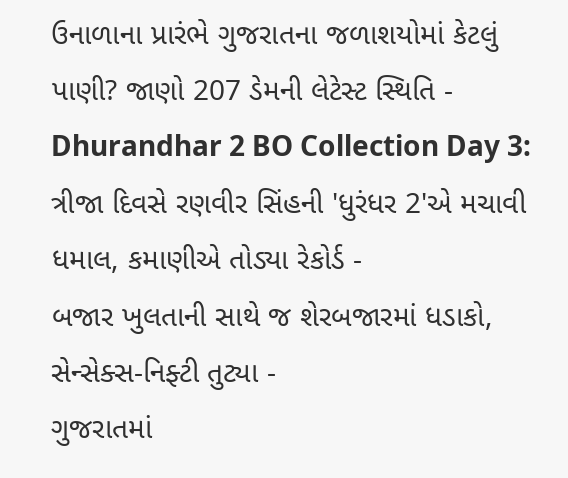ઉનાળાના પ્રારંભે ગુજરાતના જળાશયોમાં કેટલું પાણી? જાણો 207 ડેમની લેટેસ્ટ સ્થિતિ -
Dhurandhar 2 BO Collection Day 3: ત્રીજા દિવસે રણવીર સિંહની 'ધુરંધર 2'એ મચાવી ધમાલ, કમાણીએ તોડ્યા રેકોર્ડ -
બજાર ખુલતાની સાથે જ શેરબજારમાં ધડાકો, સેન્સેક્સ-નિફ્ટી તુટ્યા -
ગુજરાતમાં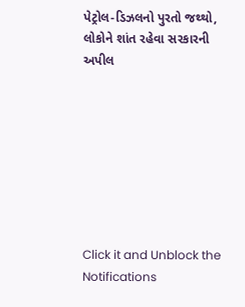પેટ્રોલ-ડિઝલનો પુરતો જથ્થો, લોકોને શાંત રહેવા સરકારની અપીલ








Click it and Unblock the Notifications